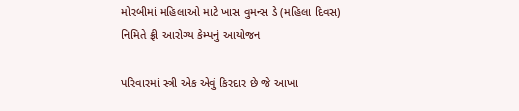મોરબીમાં મહિલાઓ માટે ખાસ વુમન્સ ડે (મહિલા દિવસ) નિમિતે ફ્રી આરોગ્ય કેમ્પનું આયોજન

પરિવારમાં સ્ત્રી એક એવું કિરદાર છે જે આખા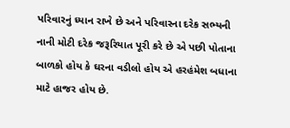પરિવારનું ધ્યાન રાખે છે અને પરિવારના દરેક સભ્યની નાની મોટી દરેક જરૂરિયાત પૂરી કરે છે એ પછી પોતાના બાળકો હોય કે ઘરના વડીલો હોય એ હરહંમેશ બધાના માટે હાજર હોય છે.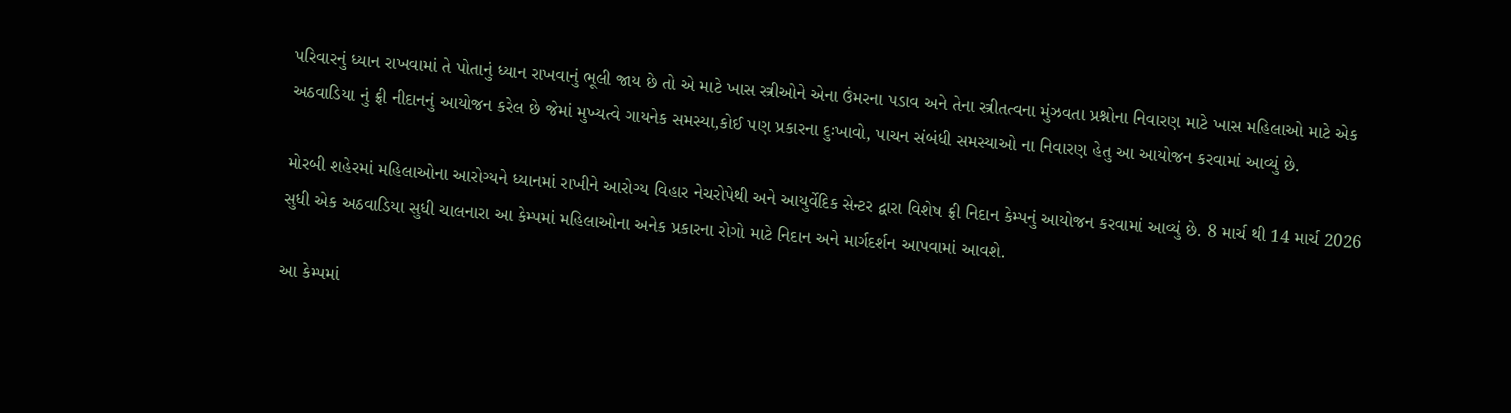પરિવારનું ધ્યાન રાખવામાં તે પોતાનું ધ્યાન રાખવાનું ભૂલી જાય છે તો એ માટે ખાસ સ્ત્રીઓને એના ઉંમરના પડાવ અને તેના સ્ત્રીતત્વના મુંઝવતા પ્રશ્નોના નિવારણ માટે ખાસ મહિલાઓ માટે એક અઠવાડિયા નું ફ્રી નીદાનનું આયોજન કરેલ છે જેમાં મુખ્યત્વે ગાયનેક સમસ્યા,કોઈ પણ પ્રકારના દુઃખાવો, પાચન સંબંધી સમસ્યાઓ ના નિવારણ હેતુ આ આયોજન કરવામાં આવ્યું છે.

મોરબી શહેરમાં મહિલાઓના આરોગ્યને ધ્યાનમાં રાખીને આરોગ્ય વિહાર નેચરોપેથી અને આયુર્વેદિક સેન્ટર દ્વારા વિશેષ ફ્રી નિદાન કેમ્પનું આયોજન કરવામાં આવ્યું છે. 8 માર્ચ થી 14 માર્ચ 2026 સુધી એક અઠવાડિયા સુધી ચાલનારા આ કેમ્પમાં મહિલાઓના અનેક પ્રકારના રોગો માટે નિદાન અને માર્ગદર્શન આપવામાં આવશે.

આ કેમ્પમાં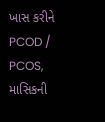ખાસ કરીને PCOD / PCOS, માસિકની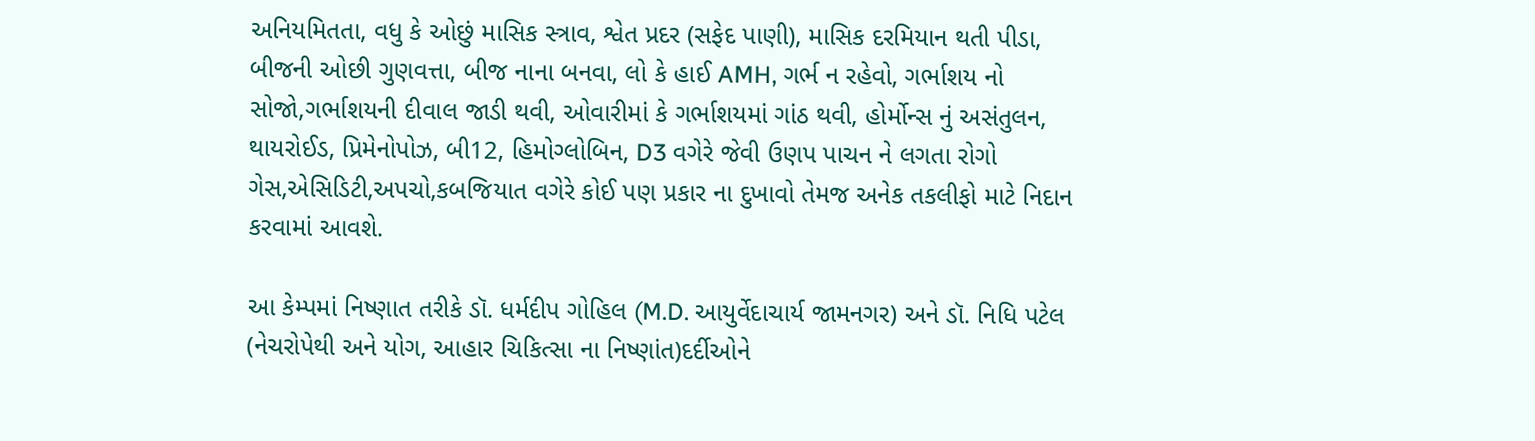અનિયમિતતા, વધુ કે ઓછું માસિક સ્ત્રાવ, શ્વેત પ્રદર (સફેદ પાણી), માસિક દરમિયાન થતી પીડા, બીજની ઓછી ગુણવત્તા, બીજ નાના બનવા, લો કે હાઈ AMH, ગર્ભ ન રહેવો, ગર્ભાશય નો સોજો,ગર્ભાશયની દીવાલ જાડી થવી, ઓવારીમાં કે ગર્ભાશયમાં ગાંઠ થવી, હોર્મોન્સ નું અસંતુલન, થાયરોઈડ, પ્રિમેનોપોઝ, બી12, હિમોગ્લોબિન, D3 વગેરે જેવી ઉણપ પાચન ને લગતા રોગો ગેસ,એસિડિટી,અપચો,કબજિયાત વગેરે કોઈ પણ પ્રકાર ના દુખાવો તેમજ અનેક તકલીફો માટે નિદાન કરવામાં આવશે.

આ કેમ્પમાં નિષ્ણાત તરીકે ડૉ. ધર્મદીપ ગોહિલ (M.D. આયુર્વેદાચાર્ય જામનગર) અને ડૉ. નિધિ પટેલ (નેચરોપેથી અને યોગ, આહાર ચિકિત્સા ના નિષ્ણાંત)દર્દીઓને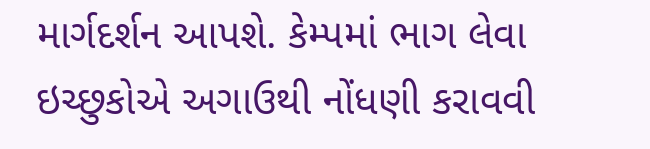માર્ગદર્શન આપશે. કેમ્પમાં ભાગ લેવા ઇચ્છુકોએ અગાઉથી નોંધણી કરાવવી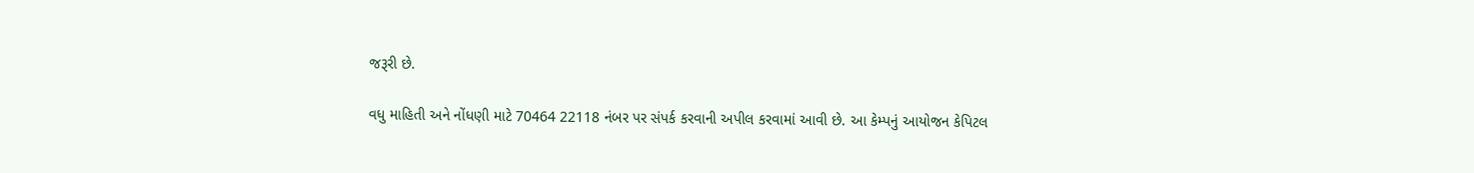જરૂરી છે.

વધુ માહિતી અને નોંધણી માટે 70464 22118 નંબર પર સંપર્ક કરવાની અપીલ કરવામાં આવી છે. આ કેમ્પનું આયોજન કેપિટલ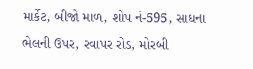માર્કેટ, બીજો માળ, શોપ નં-595, સાધના ભેલની ઉપર, રવાપર રોડ, મોરબી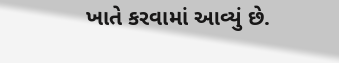ખાતે કરવામાં આવ્યું છે.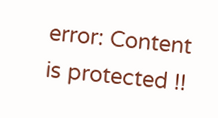error: Content is protected !!